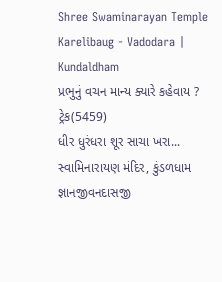Shree Swaminarayan Temple
Karelibaug - Vadodara | Kundaldham
પ્રભુનું વચન માન્ય ક્યારે કહેવાય ?
ટ્રેક(5459)
ધીર ધુરંધરા શૂર સાચા ખરા...
સ્વામિનારાયણ મંદિર, કુંડળધામ
જ્ઞાનજીવનદાસજી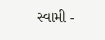સ્વામી -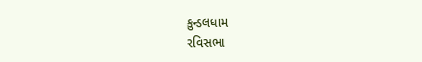કુન્ડલધામ
રવિસભા